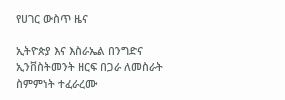የሀገር ውስጥ ዜና

ኢትዮጵያ እና እስራኤል በንግድና ኢንቨስትመንት ዘርፍ በጋራ ለመስራት ስምምነት ተፈራረሙ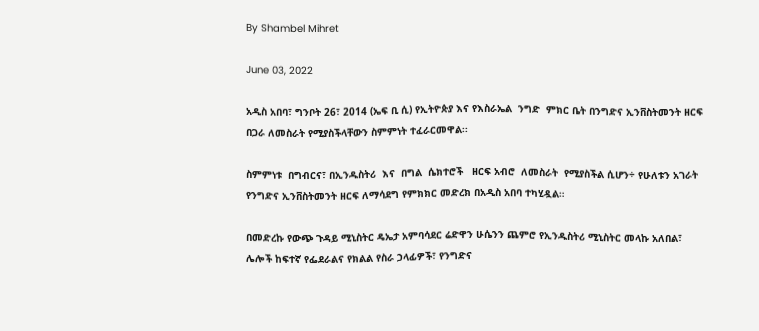By Shambel Mihret

June 03, 2022

አዲስ አበባ፣ ግንቦት 26፣ 2014 (ኤፍ ቢ ሲ) የኢትዮጵያ እና የእስራኤል  ንግድ  ምክር ቤት በንግድና ኢንቨስትመንት ዘርፍ በጋራ ለመስራት የሚያስችላቸውን ስምምነት ተፈራርመዋል፡፡

ስምምነቱ  በግብርና፣ በኢንዱስትሪ  እና  በግል  ሴክተሮች   ዘርፍ አብሮ  ለመስራት  የሚያስችል ሲሆን÷ የሁለቱን አገራት የንግድና ኢንቨስትመንት ዘርፍ ለማሳደግ የምክክር መድረክ በአዲስ አበባ ተካሂዷል።

በመድረኩ የውጭ ጉዳይ ሚኒስትር ዴኤታ አምባሳደር ሬድዋን ሁሴንን ጨምሮ የኢንዱስትሪ ሚኒስትር መላኩ አለበል፣ ሌሎች ከፍተኛ የፌደራልና የክልል የስራ ኃላፊዎች፣ የንግድና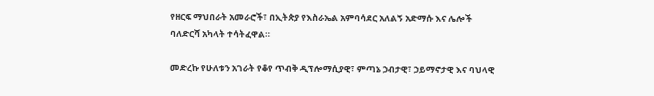የዘርፍ ማህበራት አመራሮች፣ በኢትጵያ የእስራኤል አምባሳደር አለልኝ አድማሱ እና ሌሎች ባለድርሻ አካላት ተሳትፈዋል።

መድረኩ የሁለቱን አገራት የቆየ ጥብቅ ዲፕሎማሲያዊ፣ ምጣኔ ኃብታዊ፣ ኃይማኖታዊ እና ባህላዊ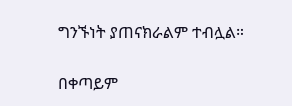ግንኙነት ያጠናክራልም ተብሏል።

በቀጣይም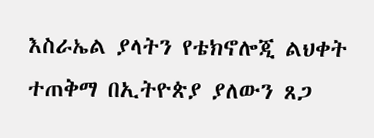እስራኤል ያላትን የቴክኖሎጂ ልህቀት ተጠቅማ በኢትዮጵያ ያለውን ጸጋ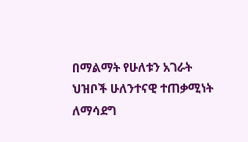በማልማት የሁለቱን አገራት ህዝቦች ሁለንተናዊ ተጠቃሚነት ለማሳደግ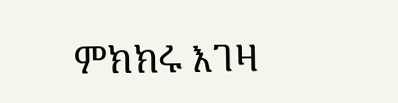ምክክሩ እገዛ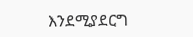እንደሚያደርግ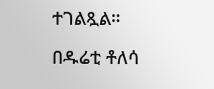ተገልጿል።

በዱሬቲ ቶለሳ